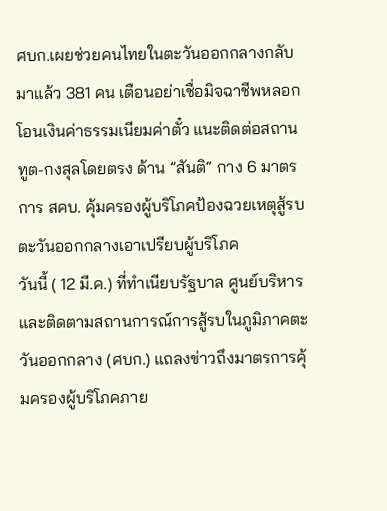ศบก.เผยช่วยคนไทยในตะวันออกกลางกลับมาแล้ว 381 คน เตือนอย่าเชื่อมิจฉาชีพหลอกโอนเงินค่าธรรมเนียมค่าตั๋ว แนะติดต่อสถานทูต-กงสุลโดยตรง ด้าน ”สันติ“ กาง 6 มาตรการ สคบ. คุ้มครองผู้บริโภคป้องฉวยเหตุสู้รบตะวันออกกลางเอาเปรียบผู้บริโภค
วันนี้ ( 12 มี.ค.) ที่ทำเนียบรัฐบาล ศูนย์บริหารและติดตามสถานการณ์การสู้รบในภูมิภาคตะวันออกกลาง (ศบก.) แถลงข่าวถึงมาตรการคุ้มครองผู้บริโภคภาย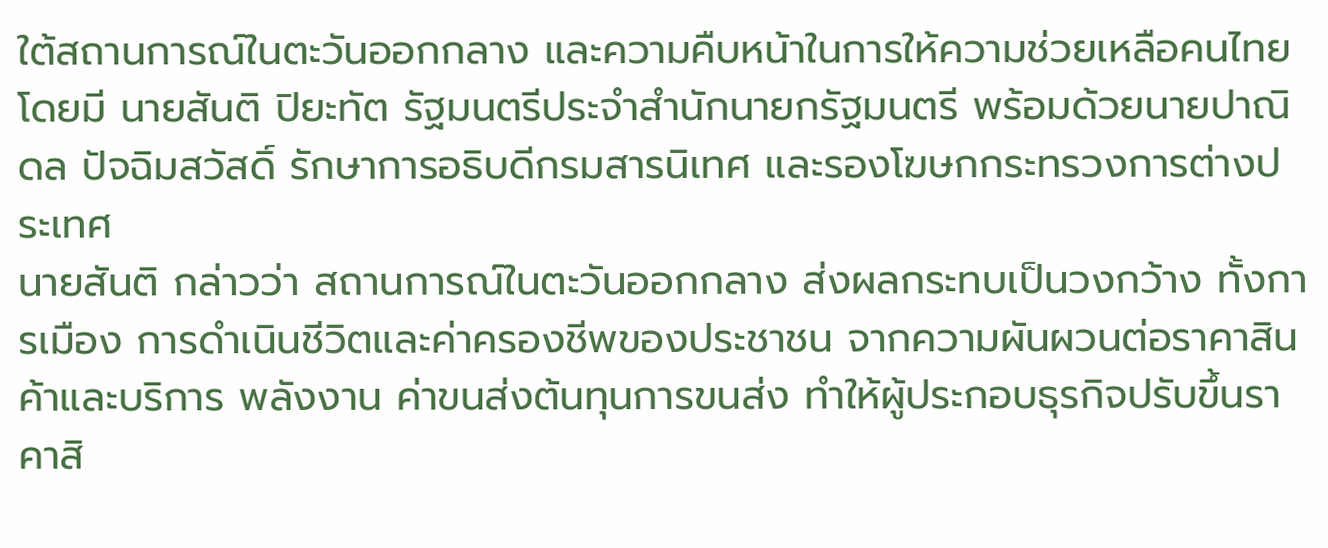ใต้สถานการณ์ในตะวันออกกลาง และความคืบหน้าในการให้ความช่วยเหลือคนไทย
โดยมี นายสันติ ปิยะทัต รัฐมนตรีประจำสำนักนายกรัฐมนตรี พร้อมด้วยนายปาณิดล ปัจฉิมสวัสดิ์ รักษาการอธิบดีกรมสารนิเทศ และรองโฆษกกระทรวงการต่างประเทศ
นายสันติ กล่าวว่า สถานการณ์ในตะวันออกกลาง ส่งผลกระทบเป็นวงกว้าง ทั้งการเมือง การดำเนินชีวิตและค่าครองชีพของประชาชน จากความผันผวนต่อราคาสินค้าและบริการ พลังงาน ค่าขนส่งต้นทุนการขนส่ง ทำให้ผู้ประกอบธุรกิจปรับขึ้นราคาสิ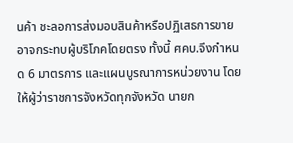นค้า ชะลอการส่งมอบสินค้าหรือปฏิเสธการขาย อาจกระทบผู้บริโภคโดยตรง ทั้งนี้ ศคบ.จึงกำหนด 6 มาตรการ และแผนบูรณาการหน่วยงาน โดยให้ผู้ว่าราชการจังหวัดทุกจังหวัด นายก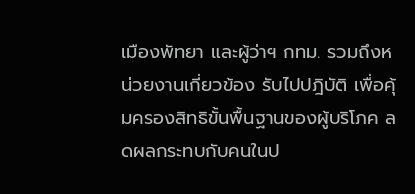เมืองพัทยา และผู้ว่าฯ กทม. รวมถึงหน่วยงานเกี่ยวข้อง รับไปปฎิบัติ เพื่อคุ้มครองสิทธิขั้นพื้นฐานของผู้บริโภค ลดผลกระทบกับคนในป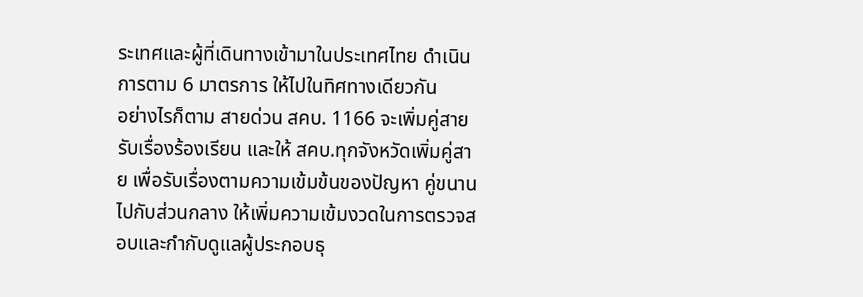ระเทศและผู้ที่เดินทางเข้ามาในประเทศไทย ดำเนินการตาม 6 มาตรการ ให้ไปในทิศทางเดียวกัน
อย่างไรก็ตาม สายด่วน สคบ. 1166 จะเพิ่มคู่สายรับเรื่องร้องเรียน และให้ สคบ.ทุกจังหวัดเพิ่มคู่สาย เพื่อรับเรื่องตามความเข้มข้นของปัญหา คู่ขนานไปกับส่วนกลาง ให้เพิ่มความเข้มงวดในการตรวจสอบและกำกับดูแลผู้ประกอบธุ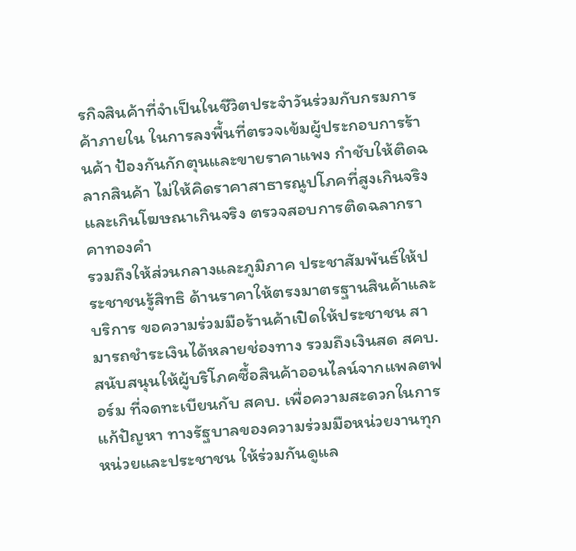รกิจสินค้าที่จำเป็นในชีวิตประจำวันร่วมกับกรมการค้าภายใน ในการลงพื้นที่ตรวจเข้มผู้ประกอบการร้านค้า ป้องกันกักตุนและขายราคาแพง กำชับให้ติดฉลากสินค้า ไม่ให้คิดราคาสาธารณูปโภคที่สูงเกินจริง และเกินโฆษณาเกินจริง ตรวจสอบการติดฉลากราคาทองคำ
รวมถึงให้ส่วนกลางและภูมิภาค ประชาสัมพันธ์ให้ประชาชนรู้สิทธิ ด้านราคาให้ตรงมาตรฐานสินค้าและบริการ ขอความร่วมมือร้านค้าเปิดให้ประชาชน สามารถชำระเงินได้หลายช่องทาง รวมถึงเงินสด สคบ.สนับสนุนให้ผู้บริโภคซื้อสินค้าออนไลน์จากแพลตฟอร์ม ที่จดทะเบียนกับ สคบ. เพื่อความสะดวกในการแก้ปัญหา ทางรัฐบาลของความร่วมมือหน่วยงานทุกหน่วยและประชาชน ให้ร่วมกันดูแล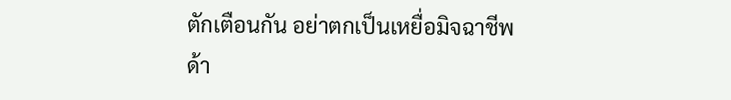ตักเตือนกัน อย่าตกเป็นเหยื่อมิจฉาชีพ
ด้า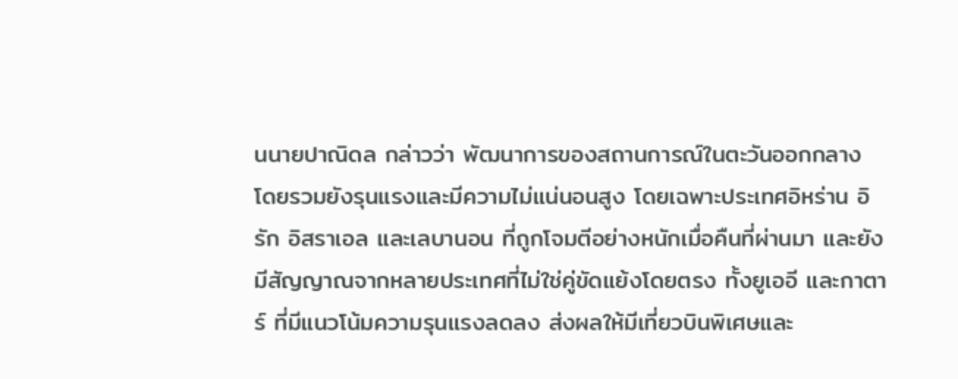นนายปาณิดล กล่าวว่า พัฒนาการของสถานการณ์ในตะวันออกกลาง โดยรวมยังรุนแรงและมีความไม่แน่นอนสูง โดยเฉพาะประเทศอิหร่าน อิรัก อิสราเอล และเลบานอน ที่ถูกโจมตีอย่างหนักเมื่อคืนที่ผ่านมา และยังมีสัญญาณจากหลายประเทศที่ไม่ใช่คู่ขัดแย้งโดยตรง ทั้งยูเออี และกาตาร์ ที่มีแนวโน้มความรุนแรงลดลง ส่งผลให้มีเที่ยวบินพิเศษและ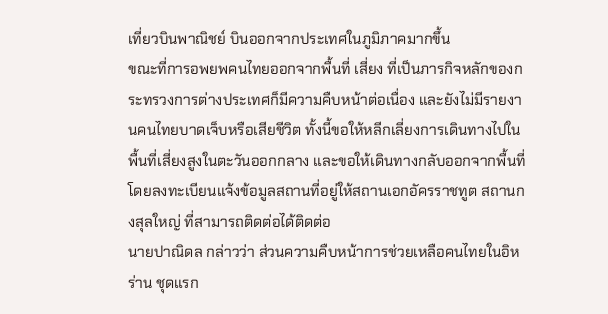เที่ยวบินพาณิชย์ บินออกจากประเทศในภูมิภาคมากขึ้น
ขณะที่การอพยพคนไทยออกจากพื้นที่ เสี่ยง ที่เป็นภารกิจหลักของกระทรวงการต่างประเทศก็มีความคืบหน้าต่อเนื่อง และยังไม่มีรายงานคนไทยบาดเจ็บหรือเสียชีวิต ทั้งนี้ขอให้หลีกเลี่ยงการเดินทางไปในพื้นที่เสี่ยงสูงในตะวันออกกลาง และขอให้เดินทางกลับออกจากพื้นที่ โดยลงทะเบียนแจ้งข้อมูลสถานที่อยู่ให้สถานเอกอัครราชทูต สถานกงสุลใหญ่ ที่สามารถติดต่อได้ติดต่อ
นายปาณิดล กล่าวว่า ส่วนความคืบหน้าการช่วยเหลือคนไทยในอิหร่าน ชุดแรก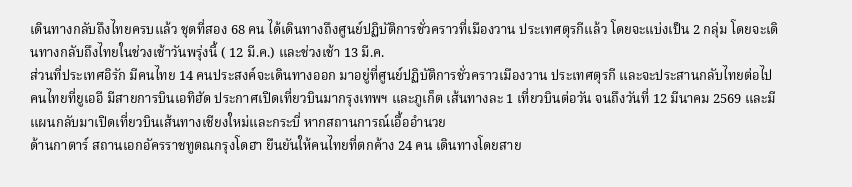เดินทางกลับถึงไทยครบแล้ว ชุดที่สอง 68 คน ได้เดินทางถึงศูนย์ปฏิบัติการชั่วคราวที่เมืองวาน ประเทศตุรกีแล้ว โดยจะแบ่งเป็น 2 กลุ่ม โดยจะเดินทางกลับถึงไทยในช่วงเช้าวันพรุ่งนี้ ( 12 มี.ค.) และช่วงเช้า 13 มี.ค.
ส่วนที่ประเทศอิรัก มีคนไทย 14 คนประสงค์จะเดินทางออก มาอยู่ที่ศูนย์ปฏิบัติการชั่วคราวเมืองวาน ประเทศตุรกี และจะประสานกลับไทยต่อไป
คนไทยที่ยูเออี มีสายการบินเอทิฮัด ประกาศเปิดเที่ยวบินมากรุงเทพฯ และภูเก็ต เส้นทางละ 1 เที่ยวบินต่อวัน จนถึงวันที่ 12 มีนาคม 2569 และมีแผนกลับมาเปิดเที่ยวบินเส้นทางเชียงใหม่และกระบี่ หากสถานการณ์เอื้ออำนวย
ด้านกาตาร์ สถานเอกอัครราชทูตณกรุงโดฮา ยืนยันให้คนไทยที่ตกค้าง 24 คน เดินทางโดยสาย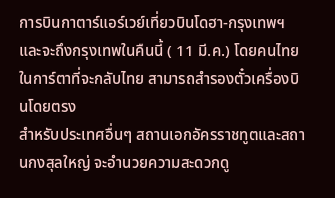การบินกาตาร์แอร์เวย์เที่ยวบินโดฮา-กรุงเทพฯ และจะถึงกรุงเทพในคืนนี้ ( 11 มี.ค.) โดยคนไทยในการ์ตาที่จะกลับไทย สามารถสำรองตั๋วเครื่องบินโดยตรง
สำหรับประเทศอื่นๆ สถานเอกอัครราชทูตและสถานกงสุลใหญ่ จะอำนวยความสะดวกดู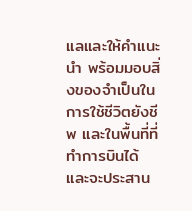แลและให้คำแนะนำ พร้อมมอบสิ่งของจำเป็นในการใช้ชีวิตยังชีพ และในพื้นที่ที่ทำการบินได้ และจะประสาน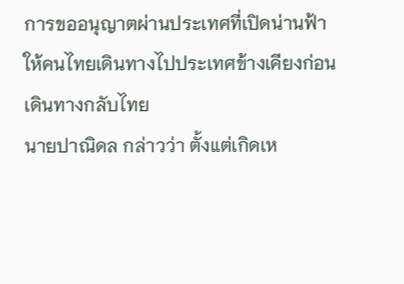การขออนุญาตผ่านประเทศที่เปิดน่านฟ้า ให้คนไทยเดินทางไปประเทศข้างเคียงก่อนเดินทางกลับไทย
นายปาณิดล กล่าวว่า ตั้งแต่เกิดเห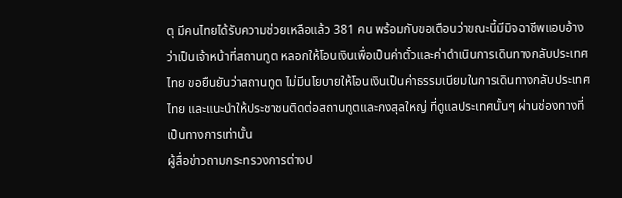ตุ มีคนไทยได้รับความช่วยเหลือแล้ว 381 คน พร้อมกับขอเตือนว่าขณะนี้มีมิจฉาชีพแอบอ้างว่าเป็นเจ้าหน้าที่สถานทูต หลอกให้โอนเงินเพื่อเป็นค่าตั๋วและค่าดำเนินการเดินทางกลับประเทศไทย ขอยืนยันว่าสถานทูต ไม่มีนโยบายให้โอนเงินเป็นค่าธรรมเนียมในการเดินทางกลับประเทศไทย และแนะนำให้ประชาชนติดต่อสถานทูตและกงสุลใหญ่ ที่ดูแลประเทศนั้นๆ ผ่านช่องทางที่เป็นทางการเท่านั้น
ผู้สื่อข่าวถามกระทรวงการต่างป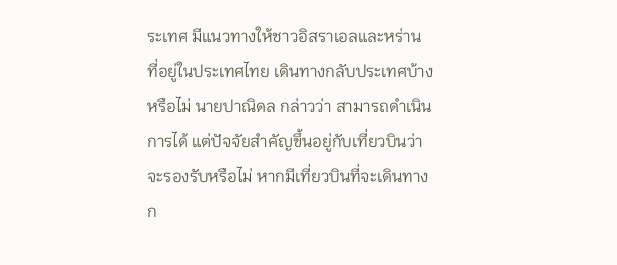ระเทศ มีแนวทางให้ชาวอิสราเอลและหร่าน ที่อยู่ในประเทศไทย เดินทางกลับประเทศบ้างหรือไม่ นายปาณิดล กล่าวว่า สามารถดำเนินการได้ แต่ปัจจัยสำคัญขึ้นอยู่กับเที่ยวบินว่าจะรองรับหรือไม่ หากมีเที่ยวบินที่จะเดินทางก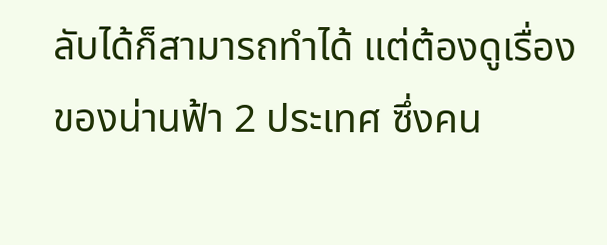ลับได้ก็สามารถทำได้ แต่ต้องดูเรื่องของน่านฟ้า 2 ประเทศ ซึ่งคน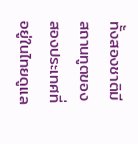ทั้งสองชาติมีสถานทูตของสองประเทศที่อยู่ในไทยดูแล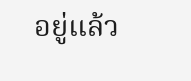อยู่แล้ว